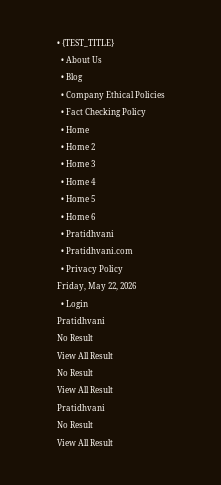• {TEST_TITLE}
  • About Us
  • Blog
  • Company Ethical Policies
  • Fact Checking Policy
  • Home
  • Home 2
  • Home 3
  • Home 4
  • Home 5
  • Home 6
  • Pratidhvani
  • Pratidhvani.com
  • Privacy Policy
Friday, May 22, 2026
  • Login
Pratidhvani
No Result
View All Result
No Result
View All Result
Pratidhvani
No Result
View All Result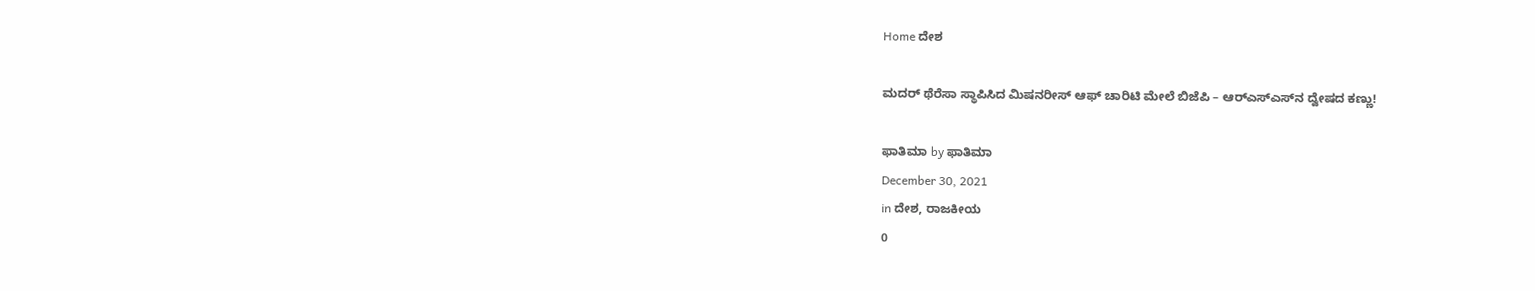Home ದೇಶ

ಮದರ್ ಥೆರೆಸಾ ಸ್ಥಾಪಿಸಿದ ಮಿಷನರೀಸ್ ಆಫ್ ಚಾರಿಟಿ ಮೇಲೆ ಬಿಜೆಪಿ – ಆರ್‌ಎಸ್‌ಎಸ್‌ನ ದ್ವೇಷದ ಕಣ್ಣು!

ಫಾತಿಮಾ by ಫಾತಿಮಾ
December 30, 2021
in ದೇಶ, ರಾಜಕೀಯ
0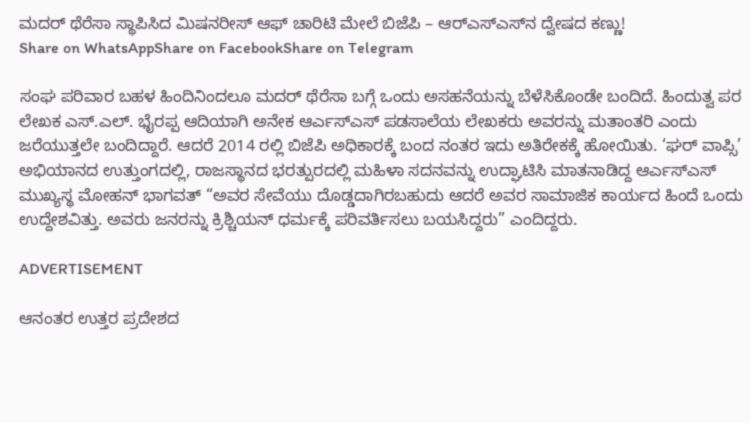ಮದರ್ ಥೆರೆಸಾ ಸ್ಥಾಪಿಸಿದ ಮಿಷನರೀಸ್ ಆಫ್ ಚಾರಿಟಿ ಮೇಲೆ ಬಿಜೆಪಿ – ಆರ್‌ಎಸ್‌ಎಸ್‌ನ ದ್ವೇಷದ ಕಣ್ಣು!
Share on WhatsAppShare on FacebookShare on Telegram

ಸಂಘ ಪರಿವಾರ ಬಹಳ ಹಿಂದಿನಿಂದಲೂ ಮದರ್ ಥೆರೆಸಾ ಬಗ್ಗೆ ಒಂದು ಅಸಹನೆಯನ್ನು ಬೆಳೆಸಿಕೊಂಡೇ ಬಂದಿದೆ. ಹಿಂದುತ್ವ ಪರ ಲೇಖಕ ಎಸ್.ಎಲ್. ಭೈರಪ್ಪ ಆದಿಯಾಗಿ ಅನೇಕ ಆರ್ಎಸ್ಎಸ್ ಪಡಸಾಲೆಯ ಲೇಖಕರು ಅವರನ್ನು ಮತಾಂತರಿ ಎಂದು ಜರೆಯುತ್ತಲೇ ಬಂದಿದ್ದಾರೆ. ಆದರೆ 2014 ರಲ್ಲಿ ಬಿಜೆಪಿ ಅಧಿಕಾರಕ್ಕೆ ಬಂದ ನಂತರ ಇದು ಅತಿರೇಕಕ್ಕೆ ಹೋಯಿತು. ‘ಘರ್ ವಾಪ್ಸಿ’ ಅಭಿಯಾನದ ಉತ್ತುಂಗದಲ್ಲಿ, ರಾಜಸ್ಥಾನದ ಭರತ್ಪುರದಲ್ಲಿ ಮಹಿಳಾ ಸದನವನ್ನು ಉದ್ಘಾಟಿಸಿ ಮಾತನಾಡಿದ್ದ ಆರ್ಎಸ್ಎಸ್ ಮುಖ್ಯಸ್ಥ ಮೋಹನ್ ಭಾಗವತ್ “ಅವರ ಸೇವೆಯು ದೊಡ್ಡದಾಗಿರಬಹುದು ಆದರೆ ಅವರ ಸಾಮಾಜಿಕ ಕಾರ್ಯದ ಹಿಂದೆ ಒಂದು ಉದ್ದೇಶವಿತ್ತು. ಅವರು ಜನರನ್ನು ಕ್ರಿಶ್ಚಿಯನ್ ಧರ್ಮಕ್ಕೆ ಪರಿವರ್ತಿಸಲು ಬಯಸಿದ್ದರು” ಎಂದಿದ್ದರು.

ADVERTISEMENT

ಆನಂತರ ಉತ್ತರ ಪ್ರದೇಶದ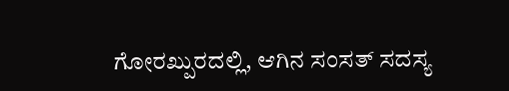ಗೋರಖ್ಪುರದಲ್ಲಿ, ಆಗಿನ ಸಂಸತ್ ಸದಸ್ಯ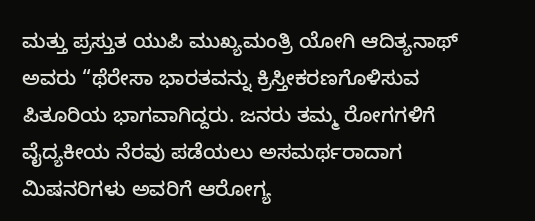ಮತ್ತು ಪ್ರಸ್ತುತ ಯುಪಿ ಮುಖ್ಯಮಂತ್ರಿ ಯೋಗಿ ಆದಿತ್ಯನಾಥ್ ಅವರು “ಥೆರೇಸಾ ಭಾರತವನ್ನು ಕ್ರಿಸ್ತೀಕರಣಗೊಳಿಸುವ ಪಿತೂರಿಯ ಭಾಗವಾಗಿದ್ದರು. ಜನರು ತಮ್ಮ ರೋಗಗಳಿಗೆ ವೈದ್ಯಕೀಯ ನೆರವು ಪಡೆಯಲು ಅಸಮರ್ಥರಾದಾಗ ಮಿಷನರಿಗಳು ಅವರಿಗೆ ಆರೋಗ್ಯ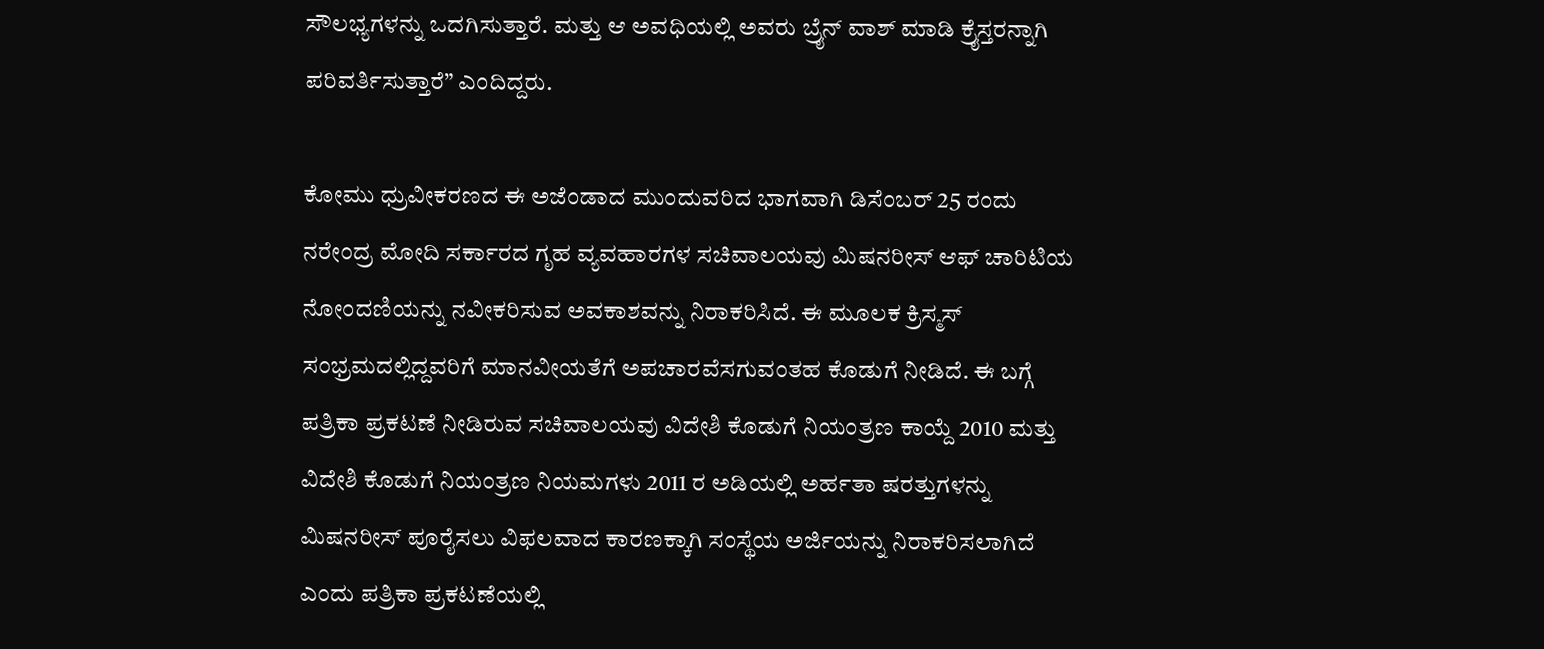ಸೌಲಭ್ಯಗಳನ್ನು ಒದಗಿಸುತ್ತಾರೆ. ಮತ್ತು ಆ ಅವಧಿಯಲ್ಲಿ ಅವರು ಬ್ರೈನ್ ವಾಶ್ ಮಾಡಿ ಕ್ರೈಸ್ತರನ್ನಾಗಿ ಪರಿವರ್ತಿಸುತ್ತಾರೆ” ಎಂದಿದ್ದರು.

ಕೋಮು ಧ್ರುವೀಕರಣದ ಈ ಅಜೆಂಡಾದ ಮುಂದುವರಿದ ಭಾಗವಾಗಿ ಡಿಸೆಂಬರ್ 25 ರಂದು ನರೇಂದ್ರ ಮೋದಿ ಸರ್ಕಾರದ ಗೃಹ ವ್ಯವಹಾರಗಳ ಸಚಿವಾಲಯವು ಮಿಷನರೀಸ್ ಆಫ್ ಚಾರಿಟಿಯ ನೋಂದಣಿಯನ್ನು ನವೀಕರಿಸುವ ಅವಕಾಶವನ್ನು ನಿರಾಕರಿಸಿದೆ. ಈ ಮೂಲಕ ಕ್ರಿಸ್ಮಸ್ ಸಂಭ್ರಮದಲ್ಲಿದ್ದವರಿಗೆ ಮಾನವೀಯತೆಗೆ ಅಪಚಾರವೆಸಗುವಂತಹ ಕೊಡುಗೆ ನೀಡಿದೆ. ಈ ಬಗ್ಗೆ ಪತ್ರಿಕಾ ಪ್ರಕಟಣೆ ನೀಡಿರುವ ಸಚಿವಾಲಯವು ವಿದೇಶಿ ಕೊಡುಗೆ ನಿಯಂತ್ರಣ ಕಾಯ್ದೆ 2010 ಮತ್ತು ವಿದೇಶಿ ಕೊಡುಗೆ ನಿಯಂತ್ರಣ ನಿಯಮಗಳು 2011 ರ ಅಡಿಯಲ್ಲಿ ಅರ್ಹತಾ ಷರತ್ತುಗಳನ್ನು ಮಿಷನರೀಸ್ ಪೂರೈಸಲು ವಿಫಲವಾದ ಕಾರಣಕ್ಕಾಗಿ ಸಂಸ್ಥೆಯ ಅರ್ಜಿಯನ್ನು ನಿರಾಕರಿಸಲಾಗಿದೆ ಎಂದು ಪತ್ರಿಕಾ ಪ್ರಕಟಣೆಯಲ್ಲಿ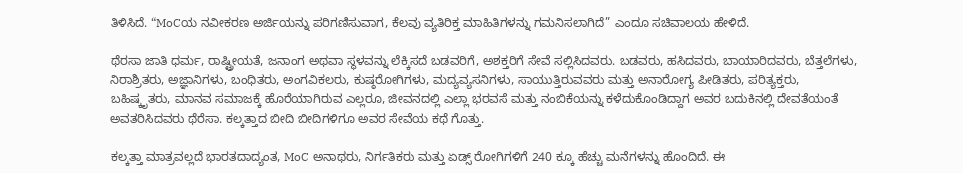ತಿಳಿಸಿದೆ. “MoCಯ ನವೀಕರಣ ಅರ್ಜಿಯನ್ನು ಪರಿಗಣಿಸುವಾಗ, ಕೆಲವು ವ್ಯತಿರಿಕ್ತ ಮಾಹಿತಿಗಳನ್ನು ಗಮನಿಸಲಾಗಿದೆ” ಎಂದೂ ಸಚಿವಾಲಯ ಹೇಳಿದೆ.

ಥೆರಸಾ ಜಾತಿ ಧರ್ಮ, ರಾಷ್ಟ್ರೀಯತೆ, ಜನಾಂಗ ಅಥವಾ ಸ್ಥಳವನ್ನು ಲೆಕ್ಕಿಸದೆ ಬಡವರಿಗೆ, ಅಶಕ್ತರಿಗೆ ಸೇವೆ ಸಲ್ಲಿಸಿದವರು. ಬಡವರು, ಹಸಿದವರು, ಬಾಯಾರಿದವರು, ಬೆತ್ತಲೆಗಳು, ನಿರಾಶ್ರಿತರು, ಅಜ್ಞಾನಿಗಳು, ಬಂಧಿತರು, ಅಂಗವಿಕಲರು, ಕುಷ್ಠರೋಗಿಗಳು, ಮದ್ಯವ್ಯಸನಿಗಳು, ಸಾಯುತ್ತಿರುವವರು ಮತ್ತು ಅನಾರೋಗ್ಯ ಪೀಡಿತರು, ಪರಿತ್ಯಕ್ತರು, ಬಹಿಷ್ಕೃತರು, ಮಾನವ ಸಮಾಜಕ್ಕೆ ಹೊರೆಯಾಗಿರುವ ಎಲ್ಲರೂ, ಜೀವನದಲ್ಲಿ ಎಲ್ಲಾ ಭರವಸೆ ಮತ್ತು ನಂಬಿಕೆಯನ್ನು ಕಳೆದುಕೊಂಡಿದ್ದಾಗ ಅವರ ಬದುಕಿನಲ್ಲಿ ದೇವತೆಯಂತೆ ಅವತರಿಸಿದವರು ಥೆರೆಸಾ. ಕಲ್ಕತ್ತಾದ ಬೀದಿ ಬೀದಿಗಳಿಗೂ ಅವರ ಸೇವೆಯ ಕಥೆ ಗೊತ್ತು.

ಕಲ್ಕತ್ತಾ ಮಾತ್ರವಲ್ಲದೆ ಭಾರತದಾದ್ಯಂತ, MoC ಅನಾಥರು, ನಿರ್ಗತಿಕರು ಮತ್ತು ಏಡ್ಸ್ ರೋಗಿಗಳಿಗೆ 240 ಕ್ಕೂ ಹೆಚ್ಚು ಮನೆಗಳನ್ನು ಹೊಂದಿದೆ. ಈ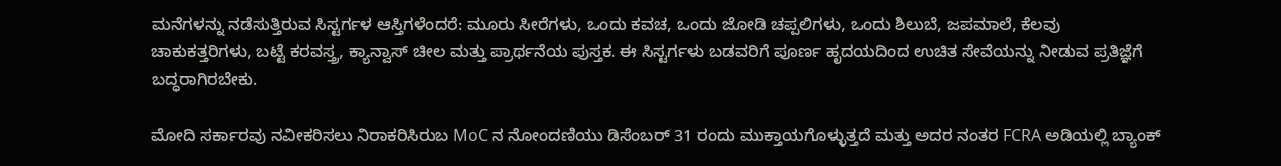ಮನೆಗಳನ್ನು ನಡೆಸುತ್ತಿರುವ ಸಿಸ್ಟರ್ಗಳ ಆಸ್ತಿಗಳೆಂದರೆ: ಮೂರು ಸೀರೆಗಳು, ಒಂದು ಕವಚ, ಒಂದು ಜೋಡಿ ಚಪ್ಪಲಿಗಳು, ಒಂದು ಶಿಲುಬೆ, ಜಪಮಾಲೆ, ಕೆಲವು ಚಾಕುಕತ್ತರಿಗಳು, ಬಟ್ಟೆ ಕರವಸ್ತ್ರ, ಕ್ಯಾನ್ವಾಸ್ ಚೀಲ ಮತ್ತು ಪ್ರಾರ್ಥನೆಯ ಪುಸ್ತಕ. ಈ ಸಿಸ್ಟರ್ಗಳು ಬಡವರಿಗೆ ಪೂರ್ಣ ಹೃದಯದಿಂದ ಉಚಿತ ಸೇವೆಯನ್ನು ನೀಡುವ ಪ್ರತಿಜ್ಞೆಗೆ ಬದ್ಧರಾಗಿರಬೇಕು.

ಮೋದಿ ಸರ್ಕಾರವು ನವೀಕರಿಸಲು ನಿರಾಕರಿಸಿರುಬ MoC ನ ನೋಂದಣಿಯು ಡಿಸೆಂಬರ್ 31 ರಂದು ಮುಕ್ತಾಯಗೊಳ್ಳುತ್ತದೆ ಮತ್ತು ಅದರ ನಂತರ FCRA ಅಡಿಯಲ್ಲಿ ಬ್ಯಾಂಕ್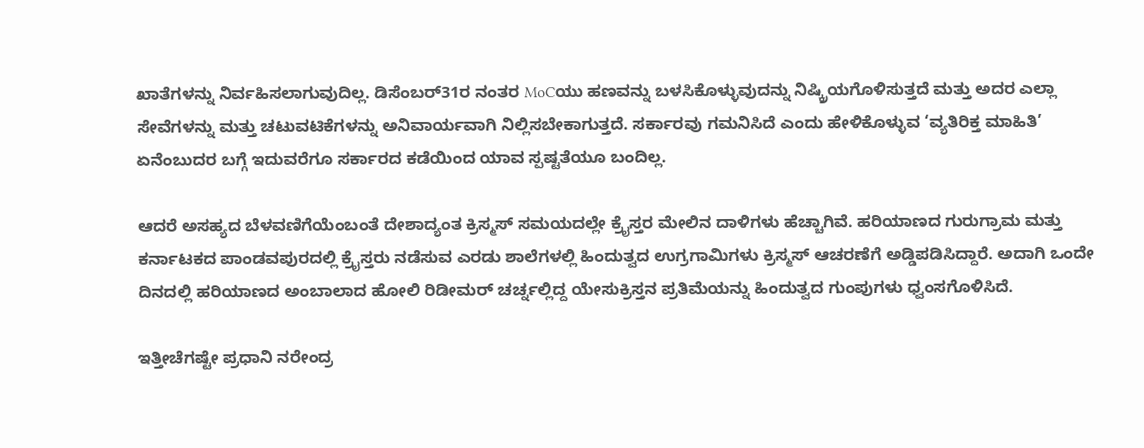ಖಾತೆಗಳನ್ನು ನಿರ್ವಹಿಸಲಾಗುವುದಿಲ್ಲ. ಡಿಸೆಂಬರ್31ರ ನಂತರ MoCಯು ಹಣವನ್ನು ಬಳಸಿಕೊಳ್ಳುವುದನ್ನು ನಿಷ್ಕ್ರಿಯಗೊಳಿಸುತ್ತದೆ ಮತ್ತು ಅದರ ಎಲ್ಲಾ ಸೇವೆಗಳನ್ನು ಮತ್ತು ಚಟುವಟಿಕೆಗಳನ್ನು ಅನಿವಾರ್ಯವಾಗಿ ನಿಲ್ಲಿಸಬೇಕಾಗುತ್ತದೆ. ಸರ್ಕಾರವು ಗಮನಿಸಿದೆ ಎಂದು ಹೇಳಿಕೊಳ್ಳುವ ‘ವ್ಯತಿರಿಕ್ತ ಮಾಹಿತಿ’ ಏನೆಂಬುದರ ಬಗ್ಗೆ ಇದುವರೆಗೂ ಸರ್ಕಾರದ ಕಡೆಯಿಂದ ಯಾವ ಸ್ಪಷ್ಟತೆಯೂ ಬಂದಿಲ್ಲ.

ಆದರೆ ಅಸಹ್ಯದ ಬೆಳವಣಿಗೆಯೆಂಬಂತೆ ದೇಶಾದ್ಯಂತ ಕ್ರಿಸ್ಮಸ್ ಸಮಯದಲ್ಲೇ ಕ್ರೈಸ್ತರ ಮೇಲಿನ ದಾಳಿಗಳು ಹೆಚ್ಚಾಗಿವೆ. ಹರಿಯಾಣದ ಗುರುಗ್ರಾಮ ಮತ್ತು ಕರ್ನಾಟಕದ ಪಾಂಡವಪುರದಲ್ಲಿ ಕ್ರೈಸ್ತರು ನಡೆಸುವ ಎರಡು ಶಾಲೆಗಳಲ್ಲಿ ಹಿಂದುತ್ವದ ಉಗ್ರಗಾಮಿಗಳು ಕ್ರಿಸ್ಮಸ್ ಆಚರಣೆಗೆ ಅಡ್ಡಿಪಡಿಸಿದ್ದಾರೆ. ಅದಾಗಿ ಒಂದೇ ದಿನದಲ್ಲಿ ಹರಿಯಾಣದ ಅಂಬಾಲಾದ ಹೋಲಿ ರಿಡೀಮರ್ ಚರ್ಚ್ನಲ್ಲಿದ್ದ ಯೇಸುಕ್ರಿಸ್ತನ ಪ್ರತಿಮೆಯನ್ನು ಹಿಂದುತ್ವದ ಗುಂಪುಗಳು ಧ್ವಂಸಗೊಳಿಸಿದೆ.

ಇತ್ತೀಚೆಗಷ್ಟೇ ಪ್ರಧಾನಿ ನರೇಂದ್ರ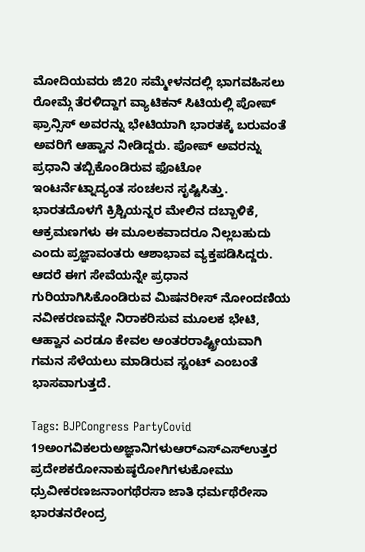ಮೋದಿಯವರು ಜಿ20 ಸಮ್ಮೇಳನದಲ್ಲಿ ಭಾಗವಹಿಸಲು ರೋಮ್ಗೆ ತೆರಳಿದ್ದಾಗ ವ್ಯಾಟಿಕನ್ ಸಿಟಿಯಲ್ಲಿ ಪೋಪ್ ಫ್ರಾನ್ಸಿಸ್ ಅವರನ್ನು ಭೇಟಿಯಾಗಿ ಭಾರತಕ್ಕೆ ಬರುವಂತೆ ಅವರಿಗೆ ಆಹ್ವಾನ ನೀಡಿದ್ದರು. ಪೋಪ್ ಅವರನ್ನು ಪ್ರಧಾನಿ ತಬ್ಬಿಕೊಂಡಿರುವ ಫೊಟೋ ಇಂಟರ್ನೆಟ್ನಾದ್ಯಂತ ಸಂಚಲನ ಸೃಷ್ಟಿಸಿತ್ತು. ಭಾರತದೊಳಗೆ ಕ್ರಿಶ್ಚಿಯನ್ನರ ಮೇಲಿನ ದಬ್ಬಾಳಿಕೆ, ಆಕ್ರಮಣಗಳು ಈ ಮೂಲಕವಾದರೂ ನಿಲ್ಲಬಹುದು ಎಂದು ಪ್ರಜ್ಞಾವಂತರು ಆಶಾಭಾವ ವ್ಯಕ್ತಪಡಿಸಿದ್ದರು. ಆದರೆ ಈಗ ಸೇವೆಯನ್ನೇ ಪ್ರಧಾನ ಗುರಿಯಾಗಿಸಿಕೊಂಡಿರುವ ಮಿಷನರೀಸ್ ನೋಂದಣಿಯ ನವೀಕರಣವನ್ನೇ ನಿರಾಕರಿಸುವ ಮೂಲಕ ಭೇಟಿ, ಆಹ್ವಾನ ಎರಡೂ ಕೇವಲ ಅಂತರರಾಷ್ಟ್ರೀಯವಾಗಿ ಗಮನ ಸೆಳೆಯಲು ಮಾಡಿರುವ ಸ್ಟಂಟ್ ಎಂಬಂತೆ ಭಾಸವಾಗುತ್ತದೆ.

Tags: BJPCongress PartyCovid 19ಅಂಗವಿಕಲರುಅಜ್ಞಾನಿಗಳುಆರ್‌ಎಸ್‌ಎಸ್‌ಉತ್ತರ ಪ್ರದೇಶಕರೋನಾಕುಷ್ಠರೋಗಿಗಳುಕೋಮು ಧ್ರುವೀಕರಣಜನಾಂಗಥೆರಸಾ ಜಾತಿ ಧರ್ಮಥೆರೇಸಾ ಭಾರತನರೇಂದ್ರ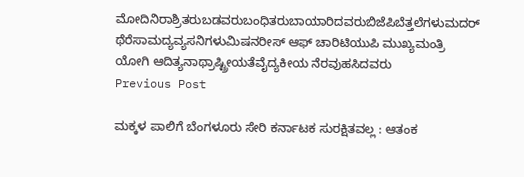ಮೋದಿನಿರಾಶ್ರಿತರುಬಡವರುಬಂಧಿತರುಬಾಯಾರಿದವರುಬಿಜೆಪಿಬೆತ್ತಲೆಗಳುಮದರ್ ಥೆರೆಸಾಮದ್ಯವ್ಯಸನಿಗಳುಮಿಷನರೀಸ್ ಆಫ್ ಚಾರಿಟಿಯುಪಿ ಮುಖ್ಯಮಂತ್ರಿ ಯೋಗಿ ಆದಿತ್ಯನಾಥ್ರಾಷ್ಟ್ರೀಯತೆವೈದ್ಯಕೀಯ ನೆರವುಹಸಿದವರು
Previous Post

ಮಕ್ಕಳ ಪಾಲಿಗೆ ಬೆಂಗಳೂರು ಸೇರಿ ಕರ್ನಾಟಕ ಸುರಕ್ಷಿತವಲ್ಲ : ಆತಂಕ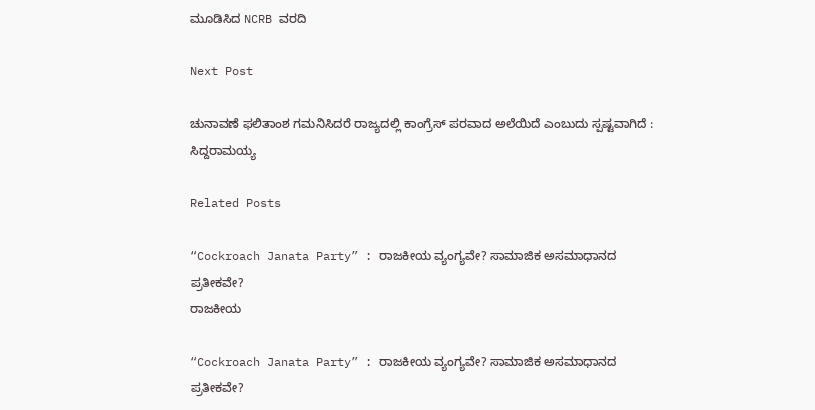ಮೂಡಿಸಿದ NCRB ವರದಿ

Next Post

ಚುನಾವಣೆ ಫಲಿತಾಂಶ ಗಮನಿಸಿದರೆ ರಾಜ್ಯದಲ್ಲಿ ಕಾಂಗ್ರೆಸ್ ಪರವಾದ ಅಲೆಯಿದೆ ಎಂಬುದು ಸ್ಪಷ್ಟವಾಗಿದೆ : ಸಿದ್ದರಾಮಯ್ಯ

Related Posts

“Cockroach Janata Party” : ರಾಜಕೀಯ ವ್ಯಂಗ್ಯವೇ? ಸಾಮಾಜಿಕ ಅಸಮಾಧಾನದ ಪ್ರತೀಕವೇ?
ರಾಜಕೀಯ

“Cockroach Janata Party” : ರಾಜಕೀಯ ವ್ಯಂಗ್ಯವೇ? ಸಾಮಾಜಿಕ ಅಸಮಾಧಾನದ ಪ್ರತೀಕವೇ?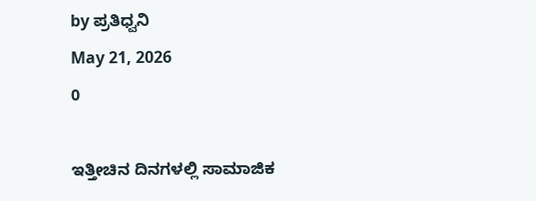by ಪ್ರತಿಧ್ವನಿ
May 21, 2026
0

ಇತ್ತೀಚಿನ ದಿನಗಳಲ್ಲಿ ಸಾಮಾಜಿಕ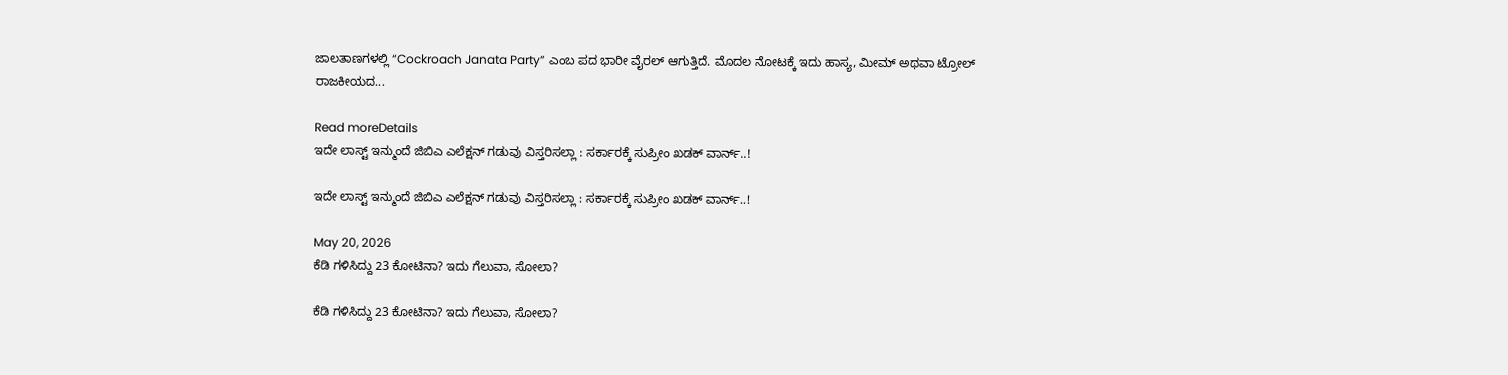ಜಾಲತಾಣಗಳಲ್ಲಿ “Cockroach Janata Party” ಎಂಬ ಪದ ಭಾರೀ ವೈರಲ್ ಆಗುತ್ತಿದೆ. ಮೊದಲ ನೋಟಕ್ಕೆ ಇದು ಹಾಸ್ಯ, ಮೀಮ್ ಅಥವಾ ಟ್ರೋಲ್ ರಾಜಕೀಯದ...

Read moreDetails
ಇದೇ ಲಾಸ್ಟ್‌ ಇನ್ಮುಂದೆ ಜಿಬಿಎ ಎಲೆಕ್ಷನ್ ಗಡುವು ವಿಸ್ತರಿಸಲ್ಲಾ : ಸರ್ಕಾರಕ್ಕೆ ಸುಪ್ರೀಂ ಖಡಕ್‌ ವಾರ್ನ್..!

ಇದೇ ಲಾಸ್ಟ್‌ ಇನ್ಮುಂದೆ ಜಿಬಿಎ ಎಲೆಕ್ಷನ್ ಗಡುವು ವಿಸ್ತರಿಸಲ್ಲಾ : ಸರ್ಕಾರಕ್ಕೆ ಸುಪ್ರೀಂ ಖಡಕ್‌ ವಾರ್ನ್..!

May 20, 2026
ಕೆಡಿ ಗಳಿಸಿದ್ದು 23 ಕೋಟಿನಾ? ಇದು ಗೆಲುವಾ, ಸೋಲಾ?

ಕೆಡಿ ಗಳಿಸಿದ್ದು 23 ಕೋಟಿನಾ? ಇದು ಗೆಲುವಾ, ಸೋಲಾ?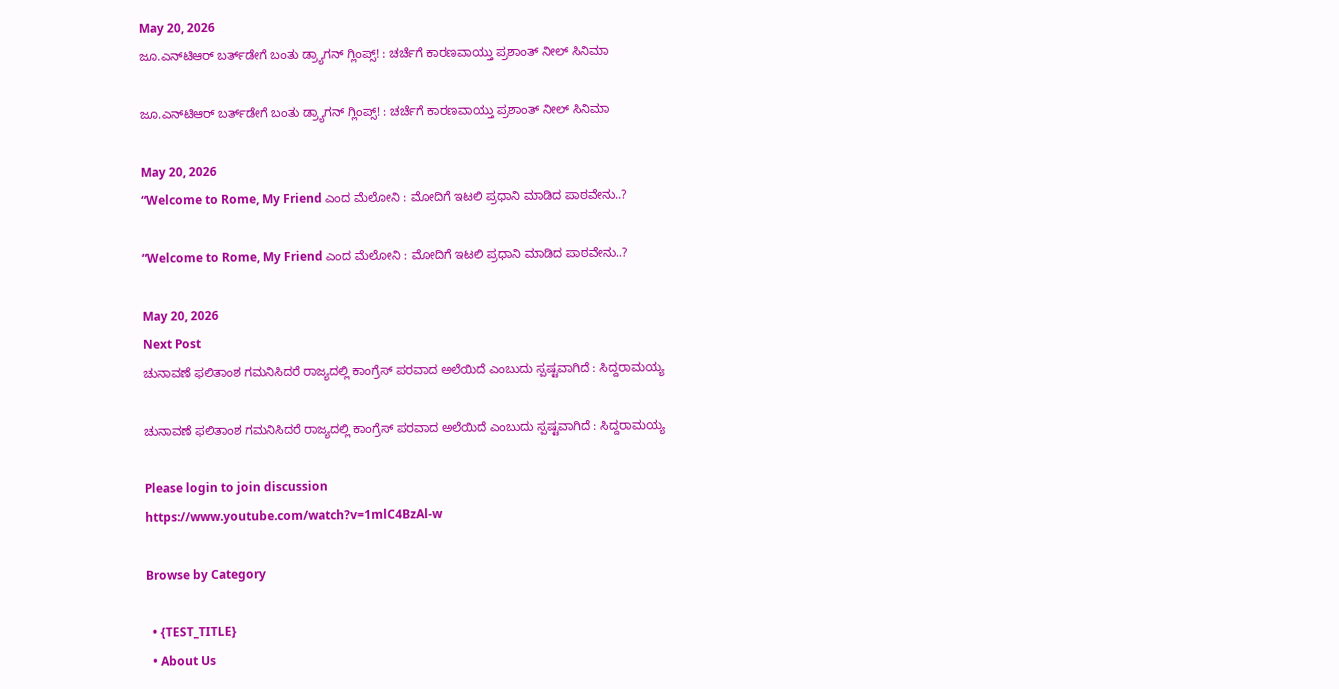May 20, 2026
ಜೂ.ಎನ್‌ಟಿಆರ್‌ ಬರ್ತ್‌ಡೇಗೆ ಬಂತು ಡ್ರ್ಯಾಗನ್‌ ಗ್ಲಿಂಪ್ಸ್! : ಚರ್ಚೆಗೆ ಕಾರಣವಾಯ್ತು ಪ್ರಶಾಂತ್‌ ನೀಲ್‌ ಸಿನಿಮಾ

ಜೂ.ಎನ್‌ಟಿಆರ್‌ ಬರ್ತ್‌ಡೇಗೆ ಬಂತು ಡ್ರ್ಯಾಗನ್‌ ಗ್ಲಿಂಪ್ಸ್! : ಚರ್ಚೆಗೆ ಕಾರಣವಾಯ್ತು ಪ್ರಶಾಂತ್‌ ನೀಲ್‌ ಸಿನಿಮಾ

May 20, 2026
“Welcome to Rome, My Friend ಎಂದ ಮೆಲೋನಿ : ಮೋದಿಗೆ ಇಟಲಿ ಪ್ರಧಾನಿ ಮಾಡಿದ ಪಾಠವೇನು..?

“Welcome to Rome, My Friend ಎಂದ ಮೆಲೋನಿ : ಮೋದಿಗೆ ಇಟಲಿ ಪ್ರಧಾನಿ ಮಾಡಿದ ಪಾಠವೇನು..?

May 20, 2026
Next Post
ಚುನಾವಣೆ ಫಲಿತಾಂಶ ಗಮನಿಸಿದರೆ ರಾಜ್ಯದಲ್ಲಿ ಕಾಂಗ್ರೆಸ್ ಪರವಾದ ಅಲೆಯಿದೆ ಎಂಬುದು ಸ್ಪಷ್ಟವಾಗಿದೆ : ಸಿದ್ದರಾಮಯ್ಯ

ಚುನಾವಣೆ ಫಲಿತಾಂಶ ಗಮನಿಸಿದರೆ ರಾಜ್ಯದಲ್ಲಿ ಕಾಂಗ್ರೆಸ್ ಪರವಾದ ಅಲೆಯಿದೆ ಎಂಬುದು ಸ್ಪಷ್ಟವಾಗಿದೆ : ಸಿದ್ದರಾಮಯ್ಯ

Please login to join discussion
https://www.youtube.com/watch?v=1mlC4BzAl-w

Browse by Category

  • {TEST_TITLE}
  • About Us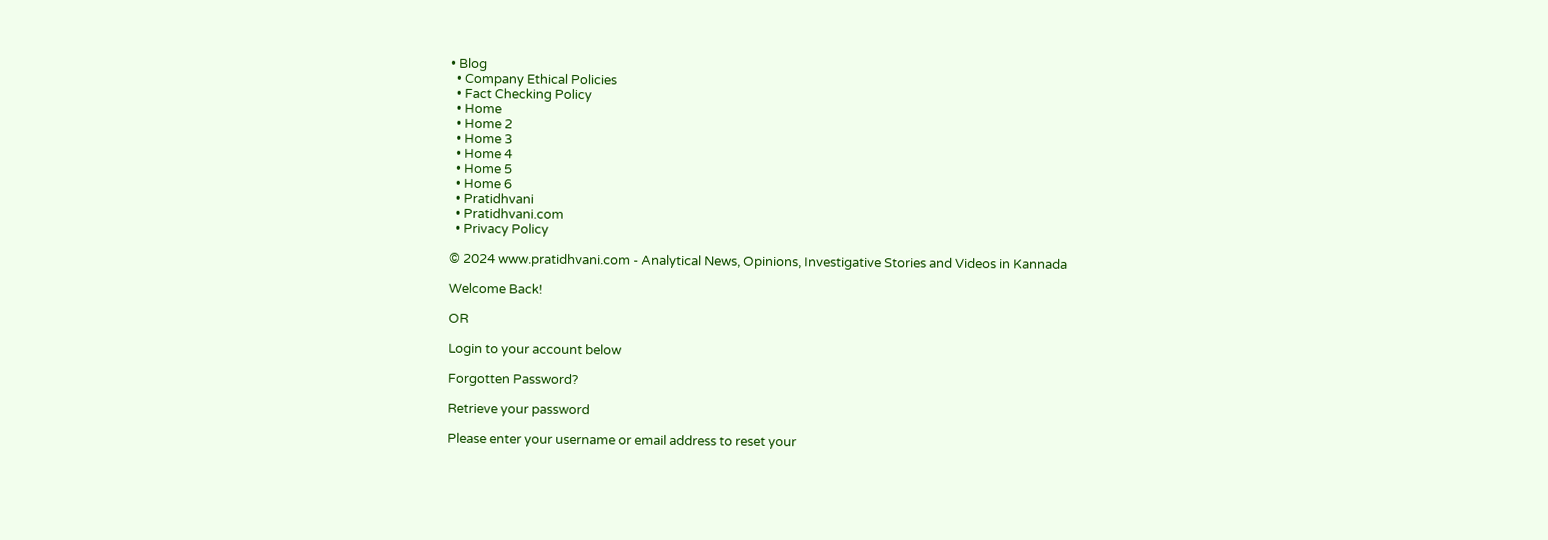• Blog
  • Company Ethical Policies
  • Fact Checking Policy
  • Home
  • Home 2
  • Home 3
  • Home 4
  • Home 5
  • Home 6
  • Pratidhvani
  • Pratidhvani.com
  • Privacy Policy

© 2024 www.pratidhvani.com - Analytical News, Opinions, Investigative Stories and Videos in Kannada

Welcome Back!

OR

Login to your account below

Forgotten Password?

Retrieve your password

Please enter your username or email address to reset your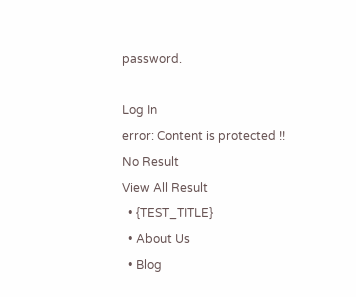password.

Log In
error: Content is protected !!
No Result
View All Result
  • {TEST_TITLE}
  • About Us
  • Blog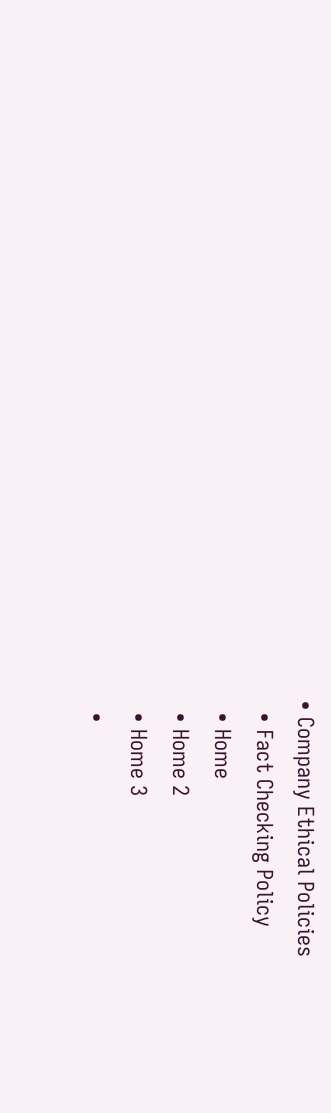• Company Ethical Policies
  • Fact Checking Policy
  • Home
  • Home 2
  • Home 3
  •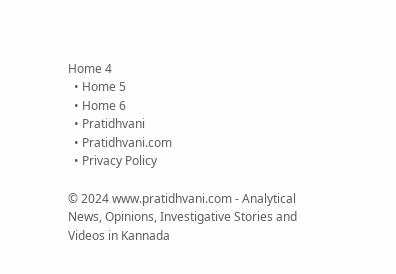Home 4
  • Home 5
  • Home 6
  • Pratidhvani
  • Pratidhvani.com
  • Privacy Policy

© 2024 www.pratidhvani.com - Analytical News, Opinions, Investigative Stories and Videos in Kannada